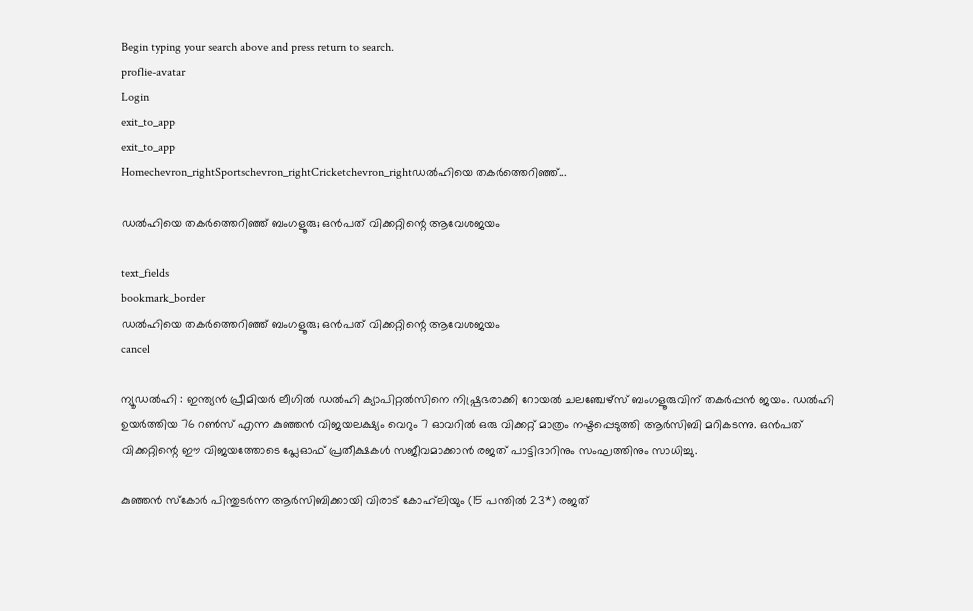Begin typing your search above and press return to search.
proflie-avatar
Login
exit_to_app
exit_to_app
Homechevron_rightSportschevron_rightCricketchevron_rightഡൽഹിയെ തകർത്തെറിഞ്ഞ്...

ഡൽഹിയെ തകർത്തെറിഞ്ഞ് ബംഗളൂരു; ഒൻപത് വിക്കറ്റിന്റെ ആവേശജയം

text_fields
bookmark_border
ഡൽഹിയെ തകർത്തെറിഞ്ഞ് ബംഗളൂരു; ഒൻപത് വിക്കറ്റിന്റെ ആവേശജയം
cancel

ന്യൂഡൽഹി : ഇന്ത്യൻ പ്രീമിയർ ലീഗിൽ ഡൽഹി ക്യാപിറ്റൽസിനെ നിഷ്പ്രഭരാക്കി റോയൽ ചലഞ്ചേഴ്സ് ബംഗളൂരുവിന് തകർപ്പൻ ജയം. ഡൽഹി ഉയർത്തിയ 76 റൺസ് എന്ന കുഞ്ഞൻ വിജയലക്ഷ്യം വെറും 7 ഓവറിൽ ഒരു വിക്കറ്റ് മാത്രം നഷ്ടപ്പെടുത്തി ആർസിബി മറികടന്നു. ഒൻപത് വിക്കറ്റിന്റെ ഈ വിജയത്തോടെ പ്ലേഓഫ് പ്രതീക്ഷകൾ സജീവമാക്കാൻ രജത് പാട്ടിദാറിനും സംഘത്തിനും സാധിച്ചു.

കുഞ്ഞൻ സ്കോർ പിന്തുടർന്ന ആർസിബിക്കായി വിരാട് കോഹ്‌ലിയും (15 പന്തിൽ 23*) രജത്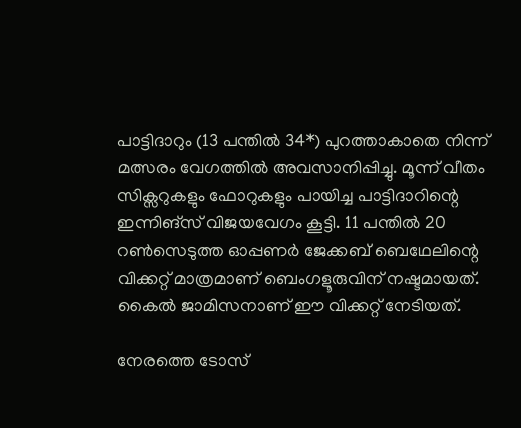പാട്ടിദാറും (13 പന്തിൽ 34*) പുറത്താകാതെ നിന്ന് മത്സരം വേഗത്തിൽ അവസാനിപ്പിച്ചു. മൂന്ന് വീതം സിക്സറുകളും ഫോറുകളും പായിച്ച പാട്ടിദാറിന്റെ ഇന്നിങ്സ് വിജയവേഗം കൂട്ടി. 11 പന്തിൽ 20 റൺസെടുത്ത ഓപ്പണർ ജേക്കബ് ബെഥേലിന്റെ വിക്കറ്റ് മാത്രമാണ് ബെംഗളൂരുവിന് നഷ്ടമായത്. കൈൽ ജാമിസനാണ് ഈ വിക്കറ്റ് നേടിയത്.

നേരത്തെ ടോസ്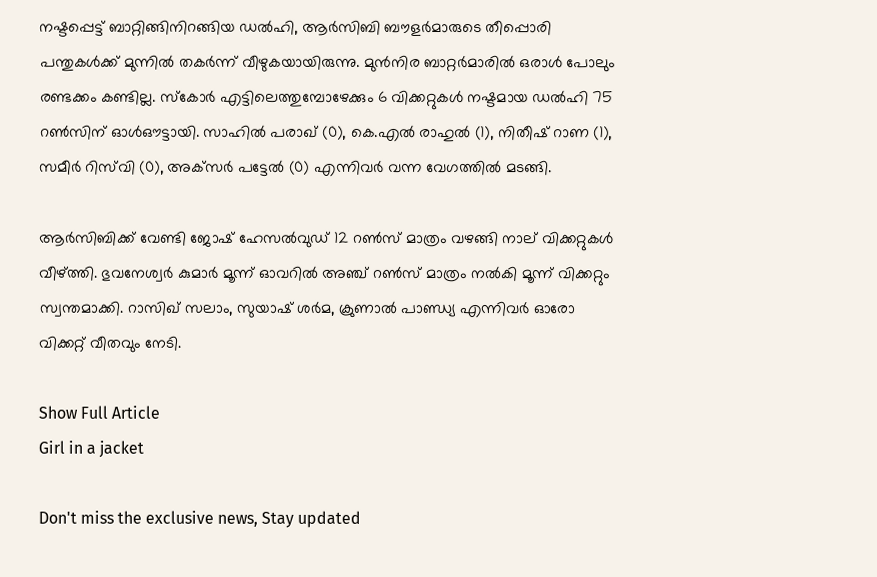നഷ്ടപ്പെട്ട് ബാറ്റിങ്ങിനിറങ്ങിയ ഡൽഹി, ആർസിബി ബൗളർമാരുടെ തീപ്പൊരി പന്തുകൾക്ക് മുന്നിൽ തകർന്ന് വീഴുകയായിരുന്നു. മുൻനിര ബാറ്റർമാരിൽ ഒരാൾ പോലും രണ്ടക്കം കണ്ടില്ല. സ്കോർ എട്ടിലെത്തുമ്പോഴേക്കും 6 വിക്കറ്റുകൾ നഷ്ടമായ ഡൽഹി 75 റൺസിന് ഓൾഔട്ടായി. സാഹിൽ പരാഖ് (0), കെ.എൽ രാഹുൽ (1), നിതീഷ് റാണ (1), സമീർ റിസ്‌വി (0), അക്‌സർ പട്ടേൽ (0) എന്നിവർ വന്ന വേഗത്തിൽ മടങ്ങി.

ആർസിബിക്ക് വേണ്ടി ജോഷ് ഹേസൽവുഡ് 12 റൺസ് മാത്രം വഴങ്ങി നാല് വിക്കറ്റുകൾ വീഴ്ത്തി. ഭുവനേശ്വർ കുമാർ മൂന്ന് ഓവറിൽ അഞ്ച് റൺസ് മാത്രം നൽകി മൂന്ന് വിക്കറ്റും സ്വന്തമാക്കി. റാസിഖ് സലാം, സുയാഷ് ശർമ, ക്രുണാൽ പാണ്ഡ്യ എന്നിവർ ഓരോ വിക്കറ്റ് വീതവും നേടി.

Show Full Article
Girl in a jacket

Don't miss the exclusive news, Stay updated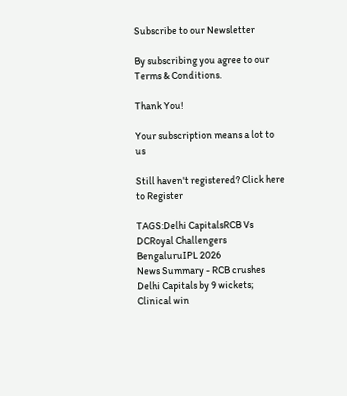Subscribe to our Newsletter

By subscribing you agree to our Terms & Conditions.

Thank You!

Your subscription means a lot to us

Still haven't registered? Click here to Register

TAGS:Delhi CapitalsRCB Vs DCRoyal Challengers BengaluruIPL 2026
News Summary - RCB crushes Delhi Capitals by 9 wickets; Clinical win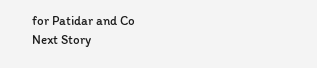for Patidar and Co
Next Story